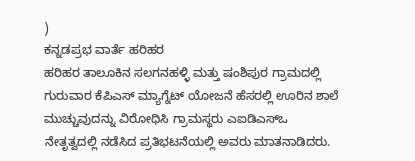)
ಕನ್ನಡಪ್ರಭ ವಾರ್ತೆ ಹರಿಹರ
ಹರಿಹರ ತಾಲೂಕಿನ ಸಲಗನಹಳ್ಳಿ ಮತ್ತು ಷಂಶಿಪುರ ಗ್ರಾಮದಲ್ಲಿ ಗುರುವಾರ ಕೆಪಿಎಸ್ ಮ್ಯಾಗ್ನೆಟ್ ಯೋಜನೆ ಹೆಸರಲ್ಲಿ ಊರಿನ ಶಾಲೆ ಮುಚ್ಚುವುದನ್ನು ವಿರೋಧಿಸಿ ಗ್ರಾಮಸ್ಥರು ಎಐಡಿಎಸ್ಒ ನೇತೃತ್ವದಲ್ಲಿ ನಡೆಸಿದ ಪ್ರತಿಭಟನೆಯಲ್ಲಿ ಅವರು ಮಾತನಾಡಿದರು.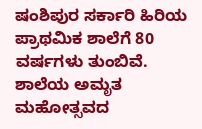ಷಂಶಿಪುರ ಸರ್ಕಾರಿ ಹಿರಿಯ ಪ್ರಾಥಮಿಕ ಶಾಲೆಗೆ 80 ವರ್ಷಗಳು ತುಂಬಿವೆ. ಶಾಲೆಯ ಅಮೃತ ಮಹೋತ್ಸವದ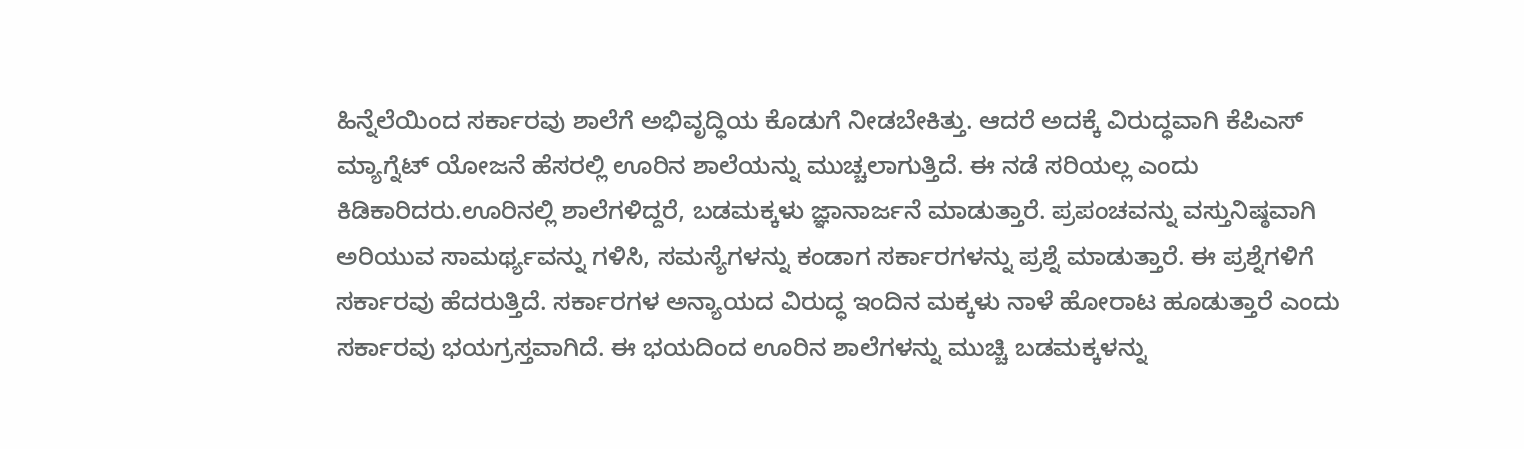ಹಿನ್ನೆಲೆಯಿಂದ ಸರ್ಕಾರವು ಶಾಲೆಗೆ ಅಭಿವೃದ್ಧಿಯ ಕೊಡುಗೆ ನೀಡಬೇಕಿತ್ತು. ಆದರೆ ಅದಕ್ಕೆ ವಿರುದ್ಧವಾಗಿ ಕೆಪಿಎಸ್ ಮ್ಯಾಗ್ನೆಟ್ ಯೋಜನೆ ಹೆಸರಲ್ಲಿ ಊರಿನ ಶಾಲೆಯನ್ನು ಮುಚ್ಚಲಾಗುತ್ತಿದೆ. ಈ ನಡೆ ಸರಿಯಲ್ಲ ಎಂದು ಕಿಡಿಕಾರಿದರು.ಊರಿನಲ್ಲಿ ಶಾಲೆಗಳಿದ್ದರೆ, ಬಡಮಕ್ಕಳು ಜ್ಞಾನಾರ್ಜನೆ ಮಾಡುತ್ತಾರೆ. ಪ್ರಪಂಚವನ್ನು ವಸ್ತುನಿಷ್ಠವಾಗಿ ಅರಿಯುವ ಸಾಮರ್ಥ್ಯವನ್ನು ಗಳಿಸಿ, ಸಮಸ್ಯೆಗಳನ್ನು ಕಂಡಾಗ ಸರ್ಕಾರಗಳನ್ನು ಪ್ರಶ್ನೆ ಮಾಡುತ್ತಾರೆ. ಈ ಪ್ರಶ್ನೆಗಳಿಗೆ ಸರ್ಕಾರವು ಹೆದರುತ್ತಿದೆ. ಸರ್ಕಾರಗಳ ಅನ್ಯಾಯದ ವಿರುದ್ಧ ಇಂದಿನ ಮಕ್ಕಳು ನಾಳೆ ಹೋರಾಟ ಹೂಡುತ್ತಾರೆ ಎಂದು ಸರ್ಕಾರವು ಭಯಗ್ರಸ್ತವಾಗಿದೆ. ಈ ಭಯದಿಂದ ಊರಿನ ಶಾಲೆಗಳನ್ನು ಮುಚ್ಚಿ ಬಡಮಕ್ಕಳನ್ನು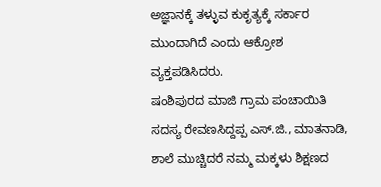ಅಜ್ಞಾನಕ್ಕೆ ತಳ್ಳುವ ಕುಕೃತ್ಯಕ್ಕೆ ಸರ್ಕಾರ ಮುಂದಾಗಿದೆ ಎಂದು ಆಕ್ರೋಶ ವ್ಯಕ್ತಪಡಿಸಿದರು.
ಷಂಶಿಪುರದ ಮಾಜಿ ಗ್ರಾಮ ಪಂಚಾಯಿತಿ ಸದಸ್ಯ ರೇವಣಸಿದ್ದಪ್ಪ ಎಸ್.ಜಿ., ಮಾತನಾಡಿ, ಶಾಲೆ ಮುಚ್ಚಿದರೆ ನಮ್ಮ ಮಕ್ಕಳು ಶಿಕ್ಷಣದ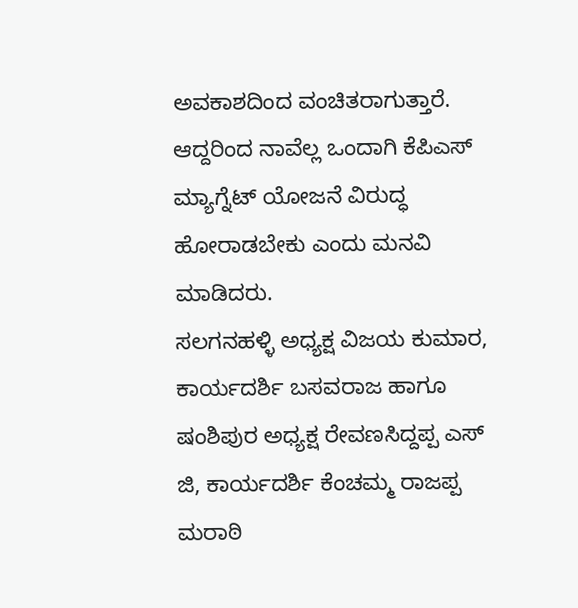ಅವಕಾಶದಿಂದ ವಂಚಿತರಾಗುತ್ತಾರೆ. ಆದ್ದರಿಂದ ನಾವೆಲ್ಲ ಒಂದಾಗಿ ಕೆಪಿಎಸ್ ಮ್ಯಾಗ್ನೆಟ್ ಯೋಜನೆ ವಿರುದ್ಧ ಹೋರಾಡಬೇಕು ಎಂದು ಮನವಿ ಮಾಡಿದರು.
ಸಲಗನಹಳ್ಳಿ ಅಧ್ಯಕ್ಷ ವಿಜಯ ಕುಮಾರ, ಕಾರ್ಯದರ್ಶಿ ಬಸವರಾಜ ಹಾಗೂ ಷಂಶಿಪುರ ಅಧ್ಯಕ್ಷ ರೇವಣಸಿದ್ದಪ್ಪ ಎಸ್ ಜಿ, ಕಾರ್ಯದರ್ಶಿ ಕೆಂಚಮ್ಮ ರಾಜಪ್ಪ ಮರಾಠಿ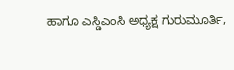ಹಾಗೂ ಎಸ್ಡಿಎಂಸಿ ಅಧ್ಯಕ್ಷ ಗುರುಮೂರ್ತಿ,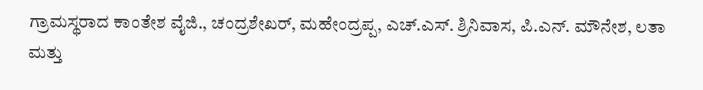ಗ್ರಾಮಸ್ಥರಾದ ಕಾಂತೇಶ ವೈಜಿ., ಚಂದ್ರಶೇಖರ್, ಮಹೇಂದ್ರಪ್ಪ, ಎಚ್.ಎಸ್. ಶ್ರಿನಿವಾಸ, ಪಿ.ಎನ್. ಮೌನೇಶ, ಲತಾ ಮತ್ತು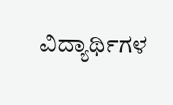ವಿದ್ಯಾರ್ಥಿಗಳ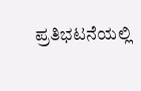ಪ್ರತಿಭಟನೆಯಲ್ಲಿ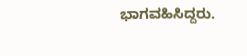ಭಾಗವಹಿಸಿದ್ದರು.